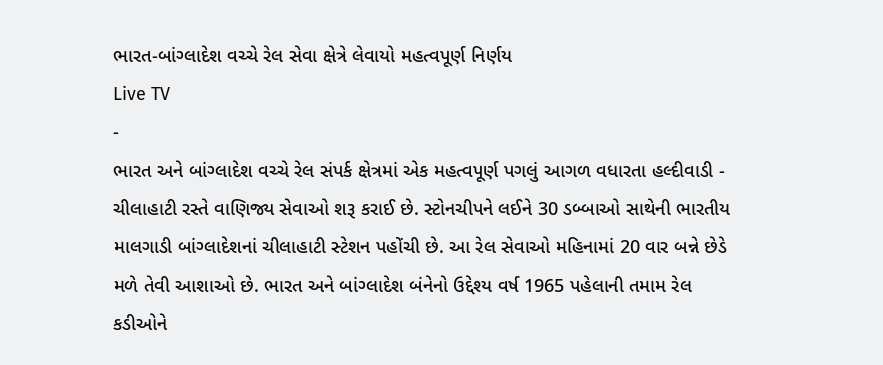ભારત-બાંગ્લાદેશ વચ્ચે રેલ સેવા ક્ષેત્રે લેવાયો મહત્વપૂર્ણ નિર્ણય
Live TV
-
ભારત અને બાંગ્લાદેશ વચ્ચે રેલ સંપર્ક ક્ષેત્રમાં એક મહત્વપૂર્ણ પગલું આગળ વધારતા હલ્દીવાડી - ચીલાહાટી રસ્તે વાણિજ્ય સેવાઓ શરૂ કરાઈ છે. સ્ટોનચીપને લઈને 30 ડબ્બાઓ સાથેની ભારતીય માલગાડી બાંગ્લાદેશનાં ચીલાહાટી સ્ટેશન પહોંચી છે. આ રેલ સેવાઓ મહિનામાં 20 વાર બન્ને છેડે મળે તેવી આશાઓ છે. ભારત અને બાંગ્લાદેશ બંનેનો ઉદ્દેશ્ય વર્ષ 1965 પહેલાની તમામ રેલ કડીઓને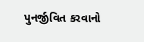પુનર્જીવિત કરવાનો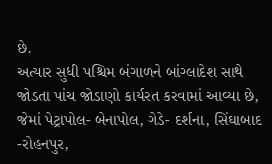છે.
અત્યાર સુધી પશ્ચિમ બંગાળને બાંગ્લાદેશ સાથે જોડતા પાંચ જોડાણો કાર્યરત કરવામાં આવ્યા છે, જેમાં પેટ્રાપોલ- બેનાપોલ, ગેડે- દર્શના, સિંઘાબાદ -રોહનપુર,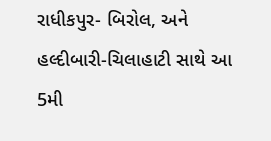રાધીકપુર- બિરોલ, અને હલ્દીબારી-ચિલાહાટી સાથે આ 5મી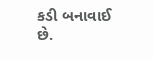કડી બનાવાઈ છે.